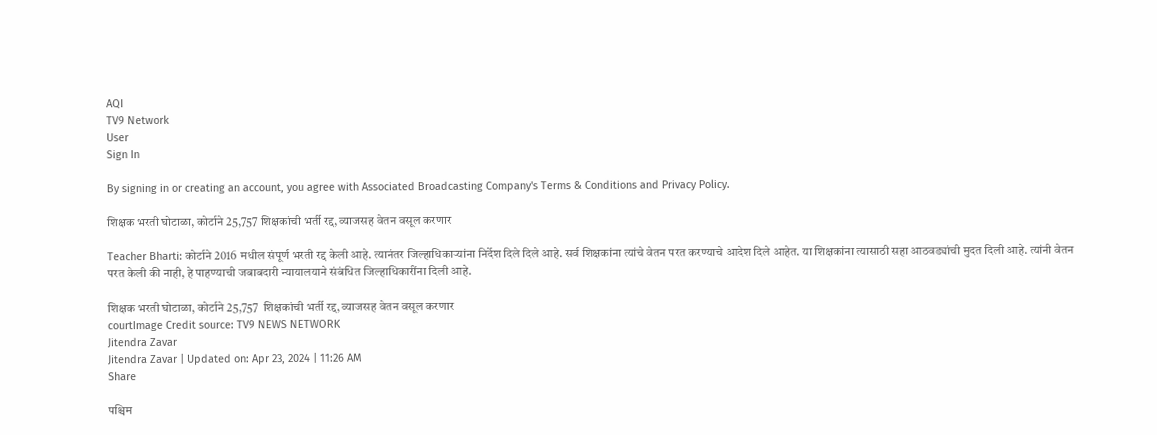AQI
TV9 Network
User
Sign In

By signing in or creating an account, you agree with Associated Broadcasting Company's Terms & Conditions and Privacy Policy.

शिक्षक भरती घोटाळा, कोर्टाने 25,757 शिक्षकांची भर्ती रद्द, व्याजसह वेतन वसूल करणार

Teacher Bharti: कोर्टाने 2016 मधील संपूर्ण भरती रद्द केली आहे. त्यानंतर जिल्हाधिकाऱ्यांना निर्देश दिले दिले आहे. सर्व शिक्षकांना त्यांचे वेतन परत करण्याचे आदेश दिले आहेत. या शिक्षकांना त्यासाठी सहा आठवड्यांची मुदत दिली आहे. त्यांनी वेतन परत केली की नाही, हे पाहण्याची जबाबदारी न्यायालयाने संबंधित जिल्हाधिकारींना दिली आहे.

शिक्षक भरती घोटाळा, कोर्टाने 25,757  शिक्षकांची भर्ती रद्द, व्याजसह वेतन वसूल करणार
courtImage Credit source: TV9 NEWS NETWORK
Jitendra Zavar
Jitendra Zavar | Updated on: Apr 23, 2024 | 11:26 AM
Share

पश्चिम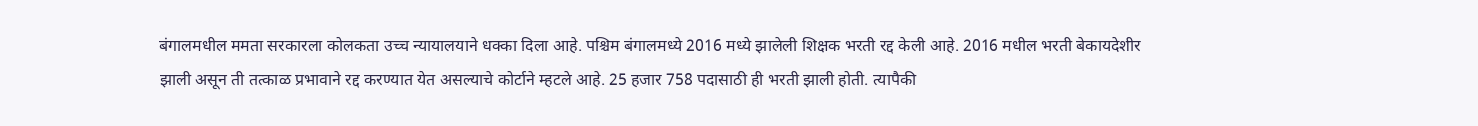बंगालमधील ममता सरकारला कोलकता उच्च न्यायालयाने धक्का दिला आहे. पश्चिम बंगालमध्ये 2016 मध्ये झालेली शिक्षक भरती रद्द केली आहे. 2016 मधील भरती बेकायदेशीर झाली असून ती तत्काळ प्रभावाने रद्द करण्यात येत असल्याचे कोर्टाने म्हटले आहे. 25 हजार 758 पदासाठी ही भरती झाली होती. त्यापैकी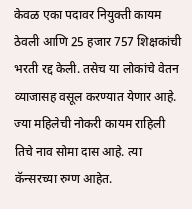केवळ एका पदावर नियुक्ती कायम ठेवली आणि 25 हजार 757 शिक्षकांची भरती रद्द केली. तसेच या लोकांचे वेतन व्याजासह वसूल करण्यात येणार आहे. ज्या महिलेची नोकरी कायम राहिली तिचे नाव सोमा दास आहे. त्या कॅन्सरच्या रुग्ण आहेत.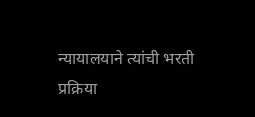न्यायालयाने त्यांची भरती प्रक्रिया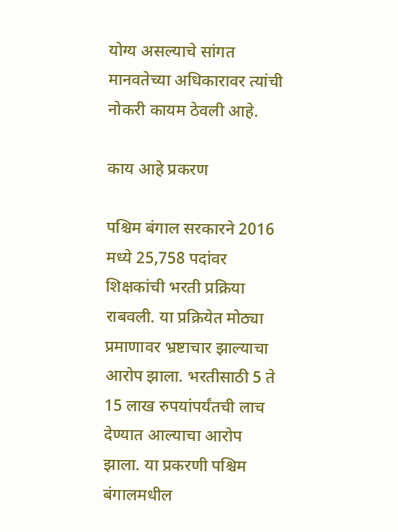योग्य असल्याचे सांगत मानवतेच्या अधिकारावर त्यांची नोकरी कायम ठेवली आहे.

काय आहे प्रकरण

पश्चिम बंगाल सरकारने 2016 मध्ये 25,758 पदांवर शिक्षकांची भरती प्रक्रिया राबवली. या प्रक्रियेत मोठ्या प्रमाणावर भ्रष्टाचार झाल्याचा आरोप झाला. भरतीसाठी 5 ते 15 लाख रुपयांपर्यंतची लाच देण्यात आल्याचा आरोप झाला. या प्रकरणी पश्चिम बंगालमधील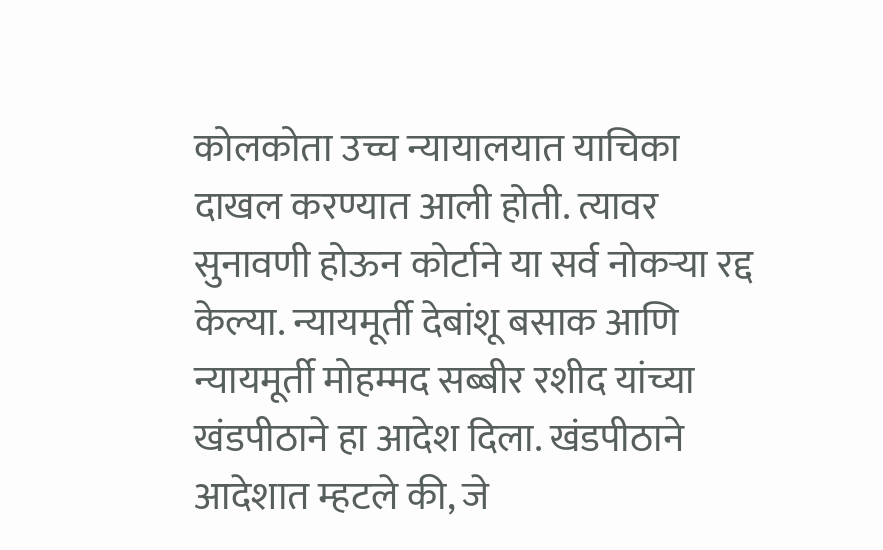कोलकोता उच्च न्यायालयात याचिका दाखल करण्यात आली होती. त्यावर सुनावणी होऊन कोर्टाने या सर्व नोकऱ्या रद्द केल्या. न्यायमूर्ती देबांशू बसाक आणि न्यायमूर्ती मोहम्मद सब्बीर रशीद यांच्या खंडपीठाने हा आदेश दिला. खंडपीठाने आदेशात म्हटले की, जे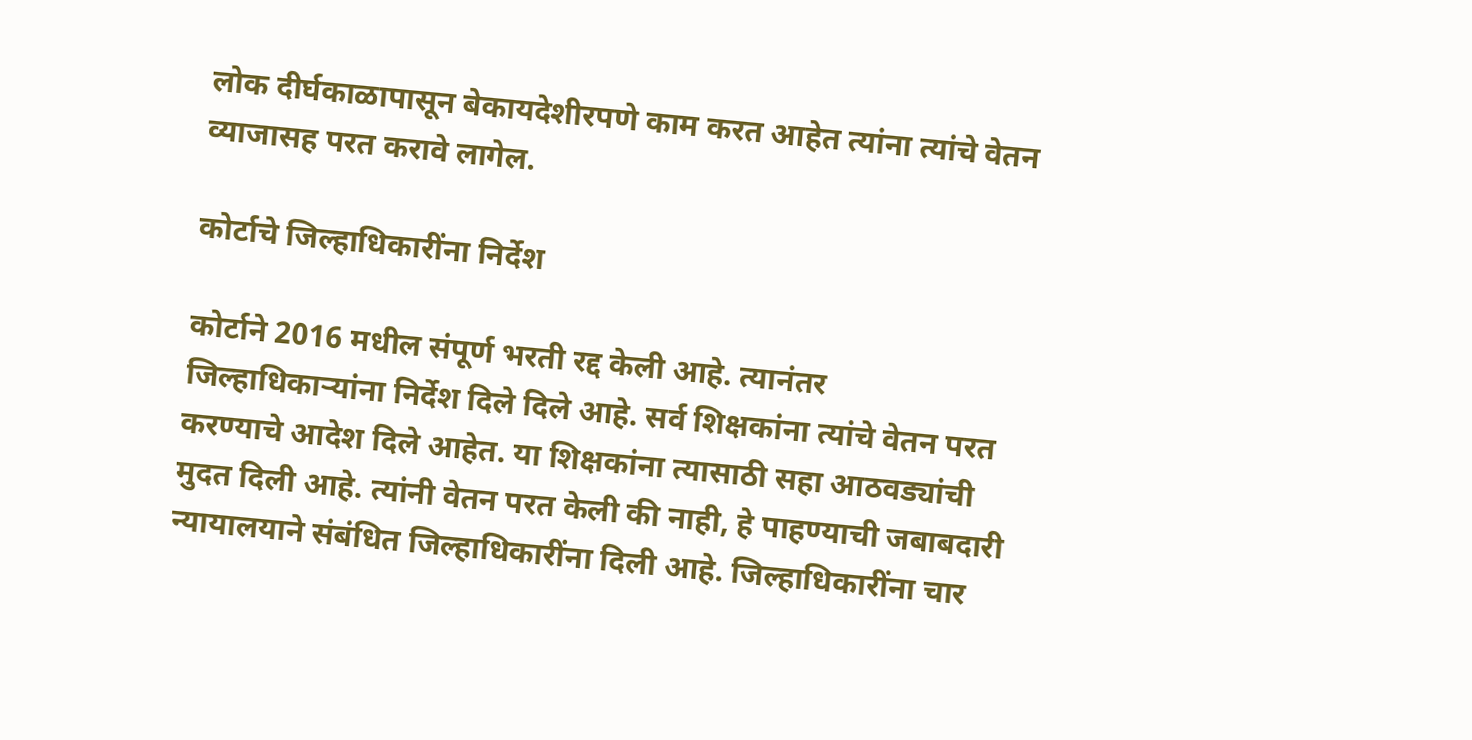लोक दीर्घकाळापासून बेकायदेशीरपणे काम करत आहेत त्यांना त्यांचे वेतन व्याजासह परत करावे लागेल.

कोर्टाचे जिल्हाधिकारींना निर्देश

कोर्टाने 2016 मधील संपूर्ण भरती रद्द केली आहे. त्यानंतर जिल्हाधिकाऱ्यांना निर्देश दिले दिले आहे. सर्व शिक्षकांना त्यांचे वेतन परत करण्याचे आदेश दिले आहेत. या शिक्षकांना त्यासाठी सहा आठवड्यांची मुदत दिली आहे. त्यांनी वेतन परत केली की नाही, हे पाहण्याची जबाबदारी न्यायालयाने संबंधित जिल्हाधिकारींना दिली आहे. जिल्हाधिकारींना चार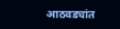आठवड्यांत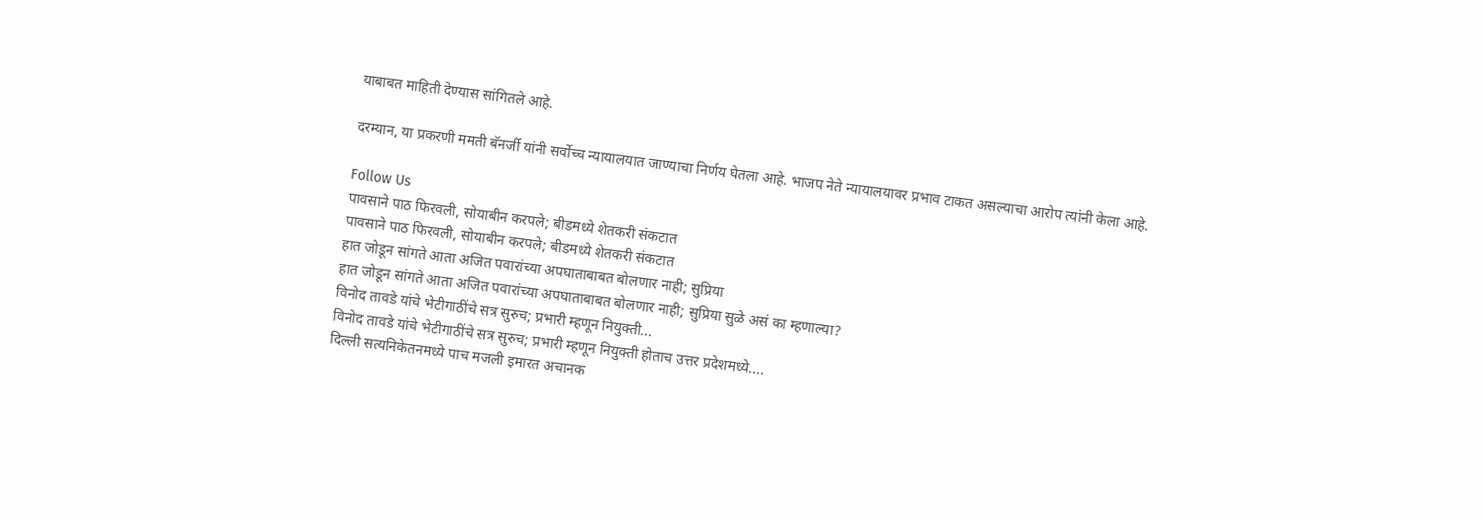याबाबत माहिती देण्यास सांगितले आहे.

दरम्यान, या प्रकरणी ममती बॅनर्जी यांनी सर्वोच्च न्यायालयात जाण्याचा निर्णय घेतला आहे. भाजप नेते न्यायालयावर प्रभाव टाकत असल्याचा आरोप त्यांनी केला आहे.

Follow Us
पावसाने पाठ फिरवली, सोयाबीन करपले; बीडमध्ये शेतकरी संकटात
पावसाने पाठ फिरवली, सोयाबीन करपले; बीडमध्ये शेतकरी संकटात
हात जोडून सांगते आता अजित पवारांच्या अपघाताबाबत बोलणार नाही; सुप्रिया
हात जोडून सांगते आता अजित पवारांच्या अपघाताबाबत बोलणार नाही; सुप्रिया सुळे असं का म्हणाल्या?
विनोद तावडे यांचे भेटीगाठींचे सत्र सुरुच; प्रभारी म्हणून नियुक्ती...
विनोद तावडे यांचे भेटीगाठींचे सत्र सुरुच; प्रभारी म्हणून नियुक्ती होताच उत्तर प्रदेशमध्ये....
दिल्ली सत्यनिकेतनमध्ये पाच मजली इमारत अचानक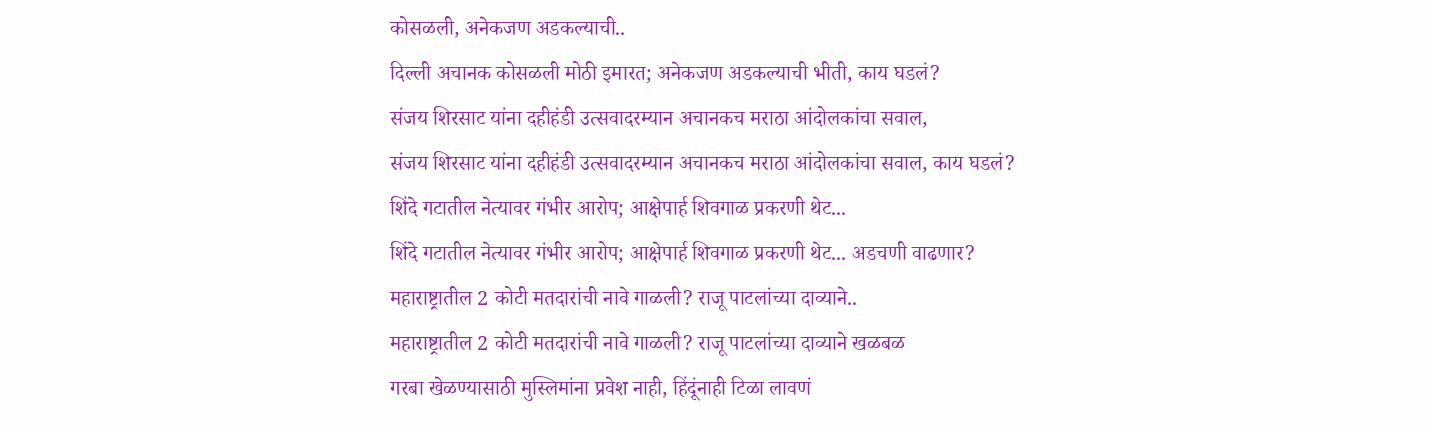कोसळली, अनेकजण अडकल्याची..
दिल्ली अचानक कोसळली मोठी इमारत; अनेकजण अडकल्याची भीती, काय घडलं?
संजय शिरसाट यांना दहीहंडी उत्सवादरम्यान अचानकच मराठा आंदोलकांचा सवाल,
संजय शिरसाट यांना दहीहंडी उत्सवादरम्यान अचानकच मराठा आंदोलकांचा सवाल, काय घडलं?
शिंदे गटातील नेत्यावर गंभीर आरोप; आक्षेपार्ह शिवगाळ प्रकरणी थेट...
शिंदे गटातील नेत्यावर गंभीर आरोप; आक्षेपार्ह शिवगाळ प्रकरणी थेट... अडचणी वाढणार?
महाराष्ट्रातील 2 कोटी मतदारांची नावे गाळली? राजू पाटलांच्या दाव्याने..
महाराष्ट्रातील 2 कोटी मतदारांची नावे गाळली? राजू पाटलांच्या दाव्याने खळबळ
गरबा खेळण्यासाठी मुस्लिमांना प्रवेश नाही, हिंदूंनाही टिळा लावणं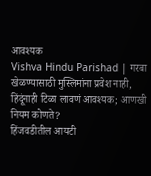आवश्यक
Vishva Hindu Parishad | गरबा खेळण्यासाठी मुस्लिमांना प्रवेश नाही, हिंदूंनाही टिळा लावणं आवश्यक; आणखी नियम कोणते?
हिंजवडीतील आयटी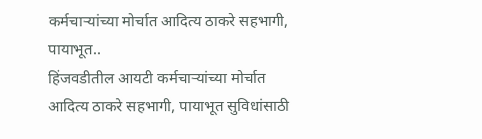कर्मचाऱ्यांच्या मोर्चात आदित्य ठाकरे सहभागी, पायाभूत..
हिंजवडीतील आयटी कर्मचाऱ्यांच्या मोर्चात आदित्य ठाकरे सहभागी, पायाभूत सुविधांसाठी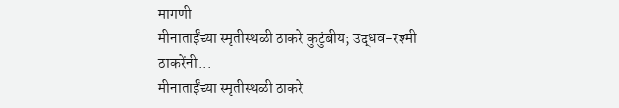मागणी
मीनाताईंच्या स्मृतीस्थळी ठाकरे कुटुंबीय; उद्धव-रश्मी ठाकरेंनी...
मीनाताईंच्या स्मृतीस्थळी ठाकरे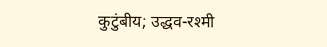कुटुंबीय; उद्धव-रश्मी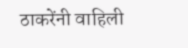ठाकरेंनी वाहिली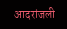आदरांजली